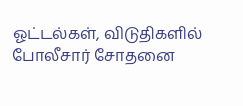ஓட்டல்கள், விடுதிகளில் போலீசார் சோதனை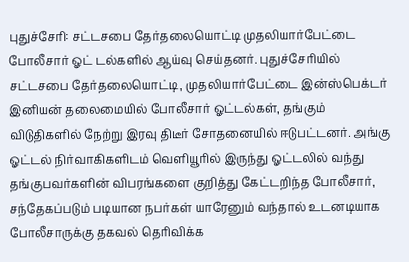புதுச்சேரி: சட்டசபை தேர்தலையொட்டி முதலியார்பேட்டை போலீசார் ஓட் டல்களில் ஆய்வு செய்தனர். புதுச்சேரியில் சட்டசபை தேர்தலையொட்டி, முதலியார்பேட்டை இன்ஸ்பெக்டர் இனியன் தலைமையில் போலீசார் ஓட்டல்கள், தங்கும் விடுதிகளில் நேற்று இரவு திடீர் சோதனையில் ஈடுபட்டனர். அங்கு ஓட்டல் நிர்வாகிகளிடம் வெளியூரில் இருந்து ஓட்டலில் வந்து தங்குபவர்களின் விபரங்களை குறித்து கேட்டறிந்த போலீசார், சந்தேகப்படும் படியான நபர்கள் யாரேனும் வந்தால் உடனடியாக போலீசாருக்கு தகவல் தெரிவிக்க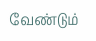வேண்டும்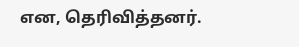என, தெரிவித்தனர்.